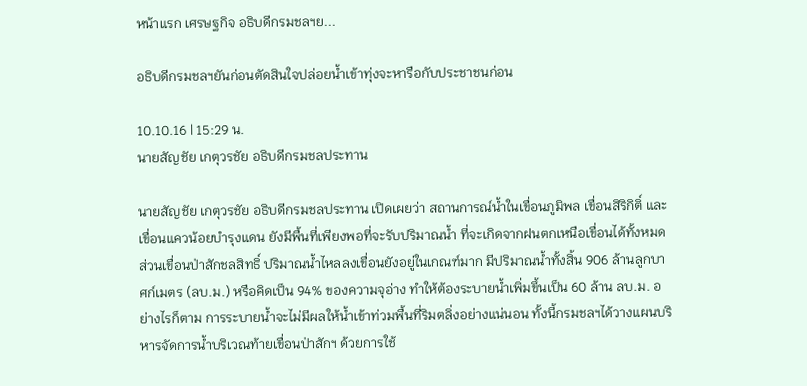หน้าแรก เศรษฐกิจ อธิบดีกรมชลฯย...

อธิบดีกรมชลฯยันก่อนตัดสินใจปล่อยน้ำเข้าทุ่งจะหารือกับประชาชนก่อน

10.10.16 | 15:29 น.
นายสัญชัย เกตุวรชัย อธิบดีกรมชลประทาน

นายสัญชัย เกตุวรชัย อธิบดีกรมชลประทาน เปิดเผยว่า สถานการณ์น้ำในเขื่อนภูมิพล เขื่อนสิริกิติ์ และเขื่อนแควน้อยบำรุงแดน ยังมีพื้นที่เพียงพอที่จะรับปริมาณน้ำ ที่จะเกิดจากฝนตกเหนือเขื่อนได้ทั้งหมด ส่วนเขื่อนป่าสักชลสิทธิ์ ปริมาณน้ำไหลลงเขื่อนยังอยู่ในเกณฑ์มาก มีปริมาณน้ำทั้งสิ้น 906 ล้านลูกบาศก์เมตร (ลบ.ม.) หรือคิดเป็น 94% ของความจุอ่าง ทำให้ต้องระบายน้ำเพิ่มขึ้นเป็น 60 ล้าน ลบ.ม. อย่างไรก็ตาม การระบายน้ำจะไม่มีผลให้น้ำเข้าท่วมพื้นที่ริมตลิ่งอย่างแน่นอน ทั้งนี้กรมชลฯได้วางแผนบริหารจัดการน้ำบริเวณท้ายเขื่อนป่าสักฯ ด้วยการใช้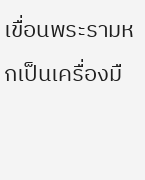เขื่อนพระรามหกเป็นเครื่องมื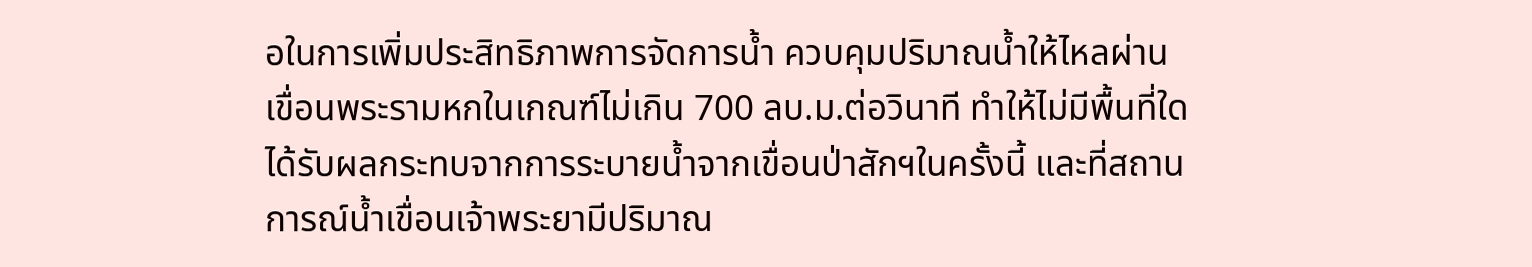อในการเพิ่มประสิทธิภาพการจัดการน้ำ ควบคุมปริมาณน้ำให้ไหลผ่านเขื่อนพระรามหกในเกณฑ์ไม่เกิน 700 ลบ.ม.ต่อวินาที ทำให้ไม่มีพื้นที่ใดได้รับผลกระทบจากการระบายน้ำจากเขื่อนป่าสักฯในครั้งนี้ และที่สถานการณ์น้ำเขื่อนเจ้าพระยามีปริมาณ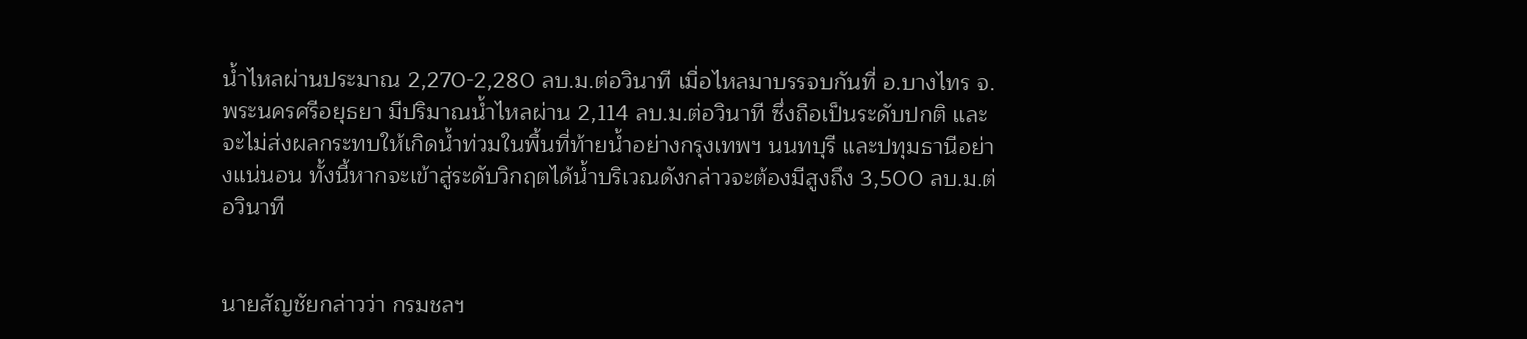น้ำไหลผ่านประมาณ 2,270-2,280 ลบ.ม.ต่อวินาที เมื่อไหลมาบรรจบกันที่ อ.บางไทร จ.พระนครศรีอยุธยา มีปริมาณน้ำไหลผ่าน 2,114 ลบ.ม.ต่อวินาที ซึ่งถือเป็นระดับปกติ และจะไม่ส่งผลกระทบให้เกิดน้ำท่วมในพื้นที่ท้ายน้ำอย่างกรุงเทพฯ นนทบุรี และปทุมธานีอย่างแน่นอน ทั้งนี้หากจะเข้าสู่ระดับวิกฤตได้น้ำบริเวณดังกล่าวจะต้องมีสูงถึง 3,500 ลบ.ม.ต่อวินาที


นายสัญชัยกล่าวว่า กรมชลฯ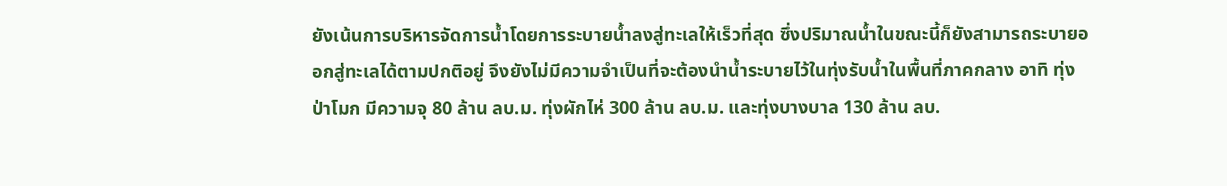ยังเน้นการบริหารจัดการน้ำโดยการระบายน้ำลงสู่ทะเลให้เร็วที่สุด ซึ่งปริมาณน้ำในขณะนี้ก็ยังสามารถระบายออกสู่ทะเลได้ตามปกติอยู่ จึงยังไม่มีความจำเป็นที่จะต้องนำน้ำระบายไว้ในทุ่งรับน้ำในพื้นที่ภาคกลาง อาทิ ทุ่งป่าโมก มีความจุ 80 ล้าน ลบ.ม. ทุ่งผักไห่ 300 ล้าน ลบ.ม. และทุ่งบางบาล 130 ล้าน ลบ.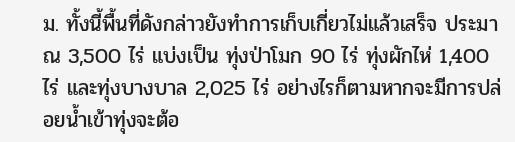ม. ทั้งนี้พื้นที่ดังกล่าวยังทำการเก็บเกี่ยวไม่แล้วเสร็จ ประมาณ 3,500 ไร่ แบ่งเป็น ทุ่งป่าโมก 90 ไร่ ทุ่งผักไห่ 1,400 ไร่ และทุ่งบางบาล 2,025 ไร่ อย่างไรก็ตามหากจะมีการปล่อยน้ำเข้าทุ่งจะต้อ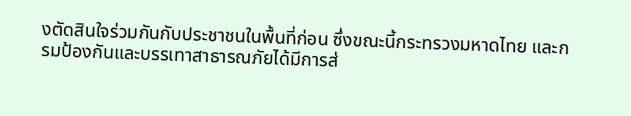งตัดสินใจร่วมกันกับประชาชนในพื้นที่ก่อน ซึ่งขณะนี้กระทรวงมหาดไทย และกรมป้องกันและบรรเทาสาธารณภัยได้มีการส่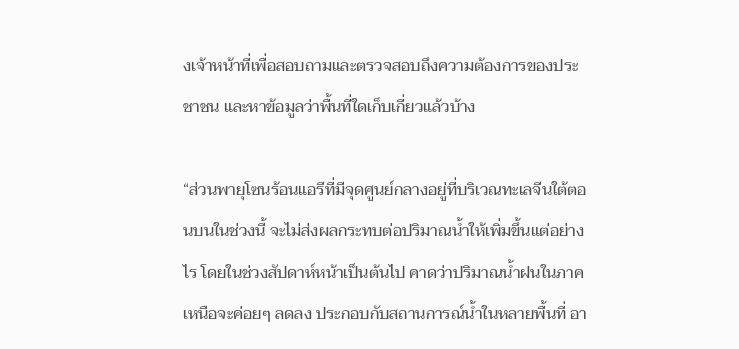งเจ้าหน้าที่เพื่อสอบถามและตรวจสอบถึงความต้องการของประชาชน และหาข้อมูลว่าพื้นที่ใดเก็บเกี่ยวแล้วบ้าง

“ส่วนพายุโซนร้อนแอรีที่มีจุดศูนย์กลางอยู่ที่บริเวณทะเลจีนใต้ตอนบนในช่วงนี้ จะไม่ส่งผลกระทบต่อปริมาณน้ำให้เพิ่มขึ้นแต่อย่างไร โดยในช่วงสัปดาห์หน้าเป็นต้นไป คาดว่าปริมาณน้ำฝนในภาคเหนือจะค่อยๆ ลดลง ประกอบกับสถานการณ์น้ำในหลายพื้นที่ อา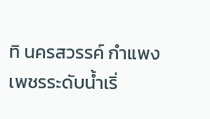ทิ นครสวรรค์ กำแพงเพชรระดับน้ำเริ่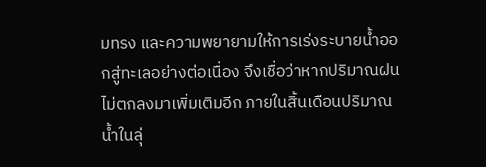มทรง และความพยายามให้การเร่งระบายน้ำออกสู่ทะเลอย่างต่อเนื่อง จึงเชื่อว่าหากปริมาณฝนไม่ตกลงมาเพิ่มเติมอีก ภายในสิ้นเดือนปริมาณน้ำในลุ่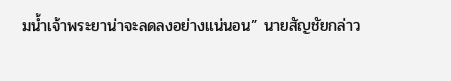มน้ำเจ้าพระยาน่าจะลดลงอย่างแน่นอน” นายสัญชัยกล่าว